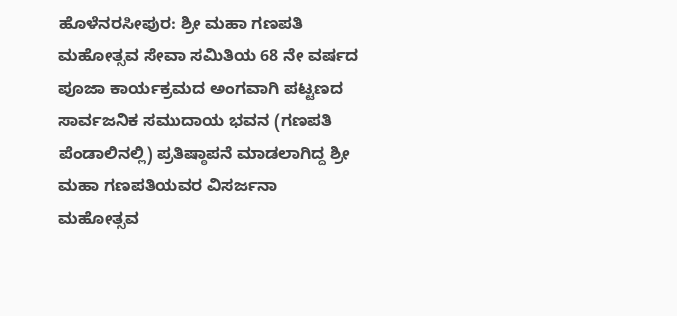ಹೊಳೆನರಸೀಪುರ: ಶ್ರೀ ಮಹಾ ಗಣಪತಿ ಮಹೋತ್ಸವ ಸೇವಾ ಸಮಿತಿಯ 68 ನೇ ವರ್ಷದ ಪೂಜಾ ಕಾರ್ಯಕ್ರಮದ ಅಂಗವಾಗಿ ಪಟ್ಟಣದ ಸಾರ್ವಜನಿಕ ಸಮುದಾಯ ಭವನ (ಗಣಪತಿ ಪೆಂಡಾಲಿನಲ್ಲಿ) ಪ್ರತಿಷ್ಠಾಪನೆ ಮಾಡಲಾಗಿದ್ದ ಶ್ರೀ ಮಹಾ ಗಣಪತಿಯವರ ವಿಸರ್ಜನಾ ಮಹೋತ್ಸವ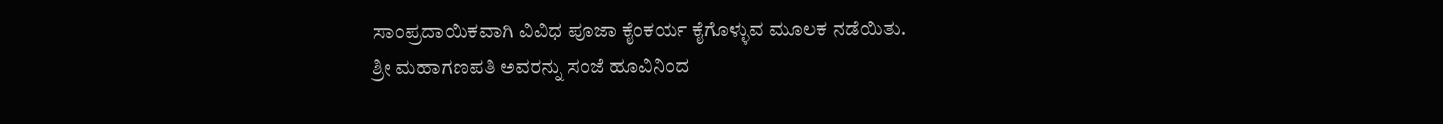ಸಾಂಪ್ರದಾಯಿಕವಾಗಿ ವಿವಿಧ ಪೂಜಾ ಕೈಂಕರ್ಯ ಕೈಗೊಳ್ಳುವ ಮೂಲಕ ನಡೆಯಿತು.
ಶ್ರೀ ಮಹಾಗಣಪತಿ ಅವರನ್ನು ಸಂಜೆ ಹೂವಿನಿಂದ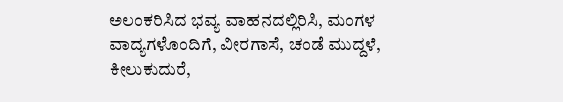ಅಲಂಕರಿಸಿದ ಭವ್ಯ ವಾಹನದಲ್ಲಿರಿಸಿ, ಮಂಗಳ ವಾದ್ಯಗಳೊಂದಿಗೆ, ವೀರಗಾಸೆ, ಚಂಡೆ ಮುದ್ದಳೆ, ಕೀಲುಕುದುರೆ,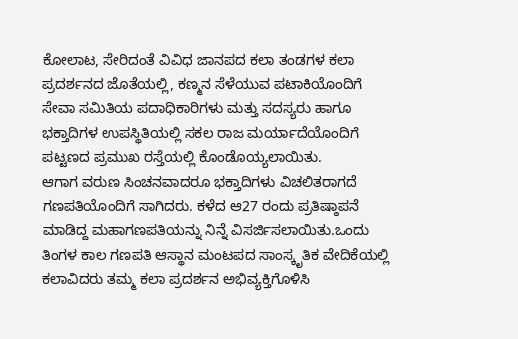ಕೋಲಾಟ, ಸೇರಿದಂತೆ ವಿವಿಧ ಜಾನಪದ ಕಲಾ ತಂಡಗಳ ಕಲಾ ಪ್ರದರ್ಶನದ ಜೊತೆಯಲ್ಲಿ, ಕಣ್ಮನ ಸೆಳೆಯುವ ಪಟಾಕಿಯೊಂದಿಗೆ ಸೇವಾ ಸಮಿತಿಯ ಪದಾಧಿಕಾರಿಗಳು ಮತ್ತು ಸದಸ್ಯರು ಹಾಗೂ ಭಕ್ತಾದಿಗಳ ಉಪಸ್ಥಿತಿಯಲ್ಲಿ ಸಕಲ ರಾಜ ಮರ್ಯಾದೆಯೊಂದಿಗೆ ಪಟ್ಟಣದ ಪ್ರಮುಖ ರಸ್ತೆಯಲ್ಲಿ ಕೊಂಡೊಯ್ಯಲಾಯಿತು.
ಆಗಾಗ ವರುಣ ಸಿಂಚನವಾದರೂ ಭಕ್ತಾದಿಗಳು ವಿಚಲಿತರಾಗದೆ ಗಣಪತಿಯೊಂದಿಗೆ ಸಾಗಿದರು. ಕಳೆದ ಆ27 ರಂದು ಪ್ರತಿಷ್ಠಾಪನೆ ಮಾಡಿದ್ದ ಮಹಾಗಣಪತಿಯನ್ನು ನಿನ್ನೆ ವಿಸರ್ಜಿಸಲಾಯಿತು.ಒಂದು ತಿಂಗಳ ಕಾಲ ಗಣಪತಿ ಆಸ್ಥಾನ ಮಂಟಪದ ಸಾಂಸ್ಕೃತಿಕ ವೇದಿಕೆಯಲ್ಲಿ ಕಲಾವಿದರು ತಮ್ಮ ಕಲಾ ಪ್ರದರ್ಶನ ಅಭಿವ್ಯಕ್ತಿಗೊಳಿಸಿ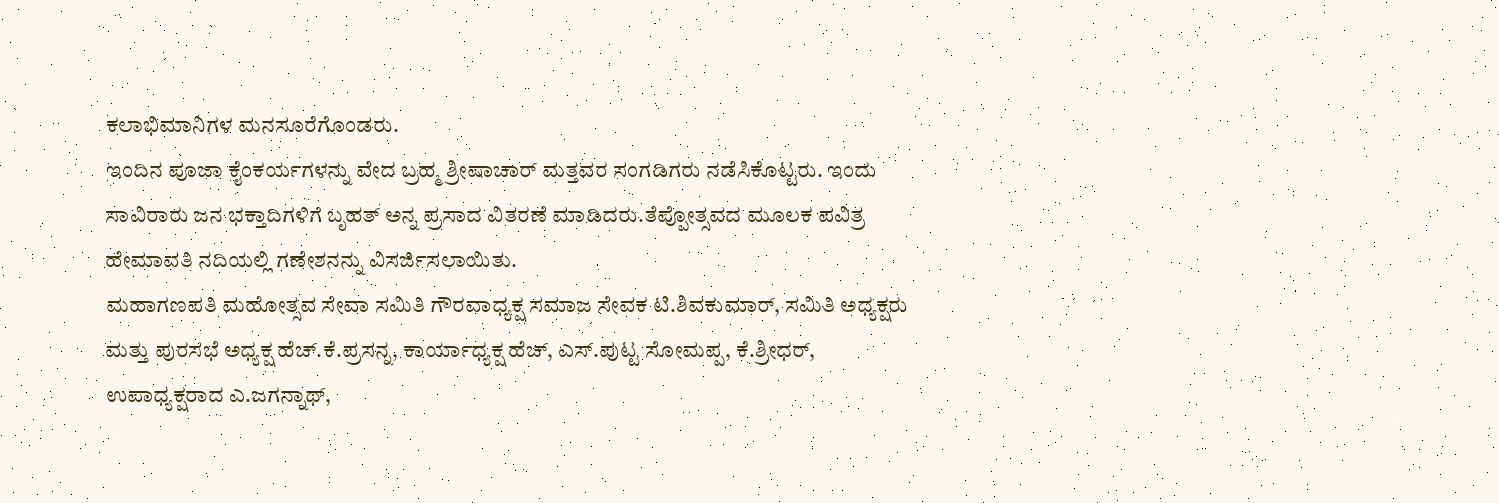ಕಲಾಭಿಮಾನಿಗಳ ಮನಸೂರೆಗೊಂಡರು.
ಇಂದಿನ ಪೂಜಾ ಕೈಂಕರ್ಯಗಳನ್ನು ವೇದ ಬ್ರಹ್ಮ ಶ್ರೀಷಾಚಾರ್ ಮತ್ತವರ ಸಂಗಡಿಗರು ನಡೆಸಿಕೊಟ್ಟರು. ಇಂದು ಸಾವಿರಾರು ಜನ ಭಕ್ತಾದಿಗಳಿಗೆ ಬೃಹತ್ ಅನ್ನ ಪ್ರಸಾದ ವಿತರಣೆ ಮಾಡಿದರು.ತೆಪ್ಪೋತ್ಸವದ ಮೂಲಕ ಪವಿತ್ರ ಹೇಮಾವತಿ ನದಿಯಲ್ಲಿ ಗಣೇಶನನ್ನು ವಿಸರ್ಜಿಸಲಾಯಿತು.
ಮಹಾಗಣಪತಿ ಮಹೋತ್ಸವ ಸೇವಾ ಸಮಿತಿ ಗೌರವಾಧ್ಯಕ್ಷ ಸಮಾಜ ಸೇವಕ ಟಿ.ಶಿವಕುಮಾರ್, ಸಮಿತಿ ಅಧ್ಯಕ್ಷರು ಮತ್ತು ಪುರಸಭೆ ಅಧ್ಯಕ್ಷ ಹೆಚ್.ಕೆ.ಪ್ರಸನ್ನ, ಕಾರ್ಯಾಧ್ಯಕ್ಷ ಹೆಚ್, ಎಸ್.ಪುಟ್ಟ ಸೋಮಪ್ಪ, ಕೆ.ಶ್ರೀಧರ್, ಉಪಾಧ್ಯಕ್ಷರಾದ ಎ.ಜಗನ್ನಾಥ್,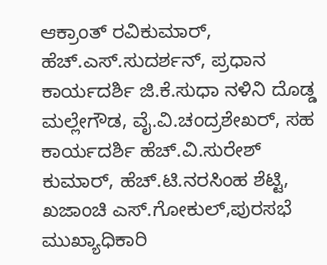ಆಕ್ರಾಂತ್ ರವಿಕುಮಾರ್, ಹೆಚ್.ಎಸ್.ಸುದರ್ಶನ್, ಪ್ರಧಾನ ಕಾರ್ಯದರ್ಶಿ ಜಿ.ಕೆ.ಸುಧಾ ನಳಿನಿ ದೊಡ್ಡ ಮಲ್ಲೇಗೌಡ, ವೈ.ವಿ.ಚಂದ್ರಶೇಖರ್, ಸಹ ಕಾರ್ಯದರ್ಶಿ ಹೆಚ್.ವಿ.ಸುರೇಶ್ ಕುಮಾರ್, ಹೆಚ್.ಟಿ.ನರಸಿಂಹ ಶೆಟ್ಟಿ, ಖಜಾಂಚಿ ಎಸ್.ಗೋಕುಲ್,ಪುರಸಭೆ ಮುಖ್ಯಾಧಿಕಾರಿ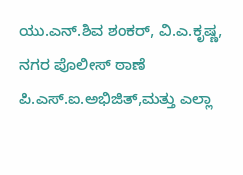ಯು.ಎನ್.ಶಿವ ಶಂಕರ್, ವಿ.ಎ.ಕೃಷ್ಣ, ನಗರ ಪೊಲೀಸ್ ಠಾಣೆ ಪಿ.ಎಸ್.ಐ.ಅಭಿಜಿತ್,ಮತ್ತು ಎಲ್ಲಾ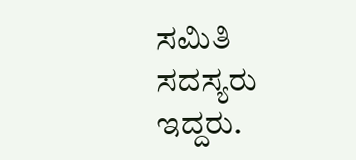ಸಮಿತಿ ಸದಸ್ಯರು ಇದ್ದರು.